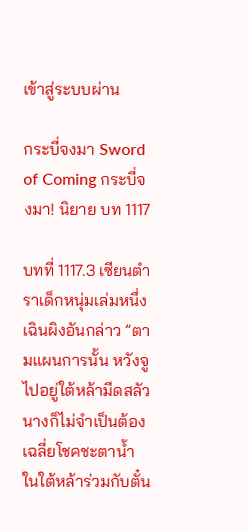เข้าสู่ระบบผ่าน

กระบี่จงมา Sword of Coming กระบี่จงมา! นิยาย บท 1117

บทที่ 1117.3 เซียนตำราเด็กหนุ่มเล่มหนึ่ง
เฉินผิงอันกล่าว ”ตามแผนการนั้น หวังจูไปอยู่ใต้หล้ามีดสลัวนางก็ไม่จำเป็นต้องเฉลี่ยโชคชะตาน้ำในใต้หล้าร่วมกับตั๋น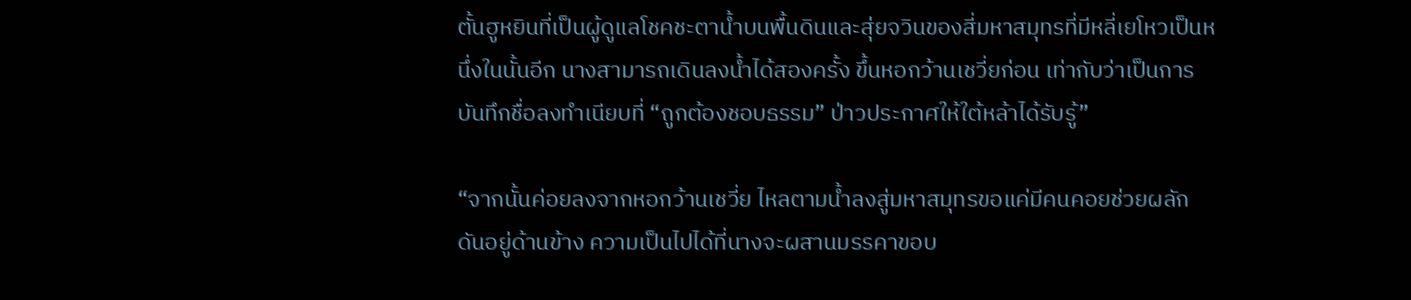ตั้นฮูหยินที่เป็นผู้ดูแลโชคชะตาน้ำบนพื้นดินและสุ่ยจวินของสี่มหาสมุทรที่มีหลี่เยโหวเป็นหนึ่งในนั้นอีก นางสามารถเดินลงน้ำได้สองครั้ง ขึ้นหอกว้านเชวี่ยก่อน เท่ากับว่าเป็นการบันทึกชื่อลงทำเนียบที่ “ถูกต้องชอบธรรม” ป่าวประกาศให้ใต้หล้าได้รับรู้”

“จากนั้นค่อยลงจากหอกว้านเชวี่ย ไหลตามน้ำลงสู่มหาสมุทรขอแค่มีคนคอยช่วยผลักดันอยู่ด้านข้าง ความเป็นไปได้ที่นางจะผสานมรรคาขอบ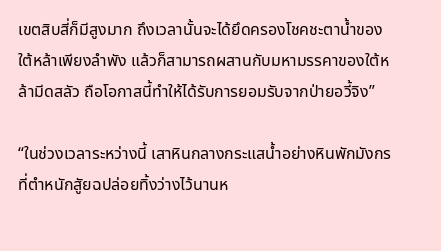เขตสิบสี่ก็มีสูงมาก ถึงเวลานั้นจะได้ยึดครองโชคชะตาน้ำของใต้หล้าเพียงลำพัง แล้วก็สามารถผสานกับมหามรรคาของใต้หล้ามีดสลัว ถือโอกาสนี้ทำให้ได้รับการยอมรับจากป่ายอวี้จิง”

“ในช่วงเวลาระหว่างนี้ เสาหินกลางกระแสน้ำอย่างหินพักมังกรที่ตำหนักสูัยฉปล่อยทิ้งว่างไว้นานห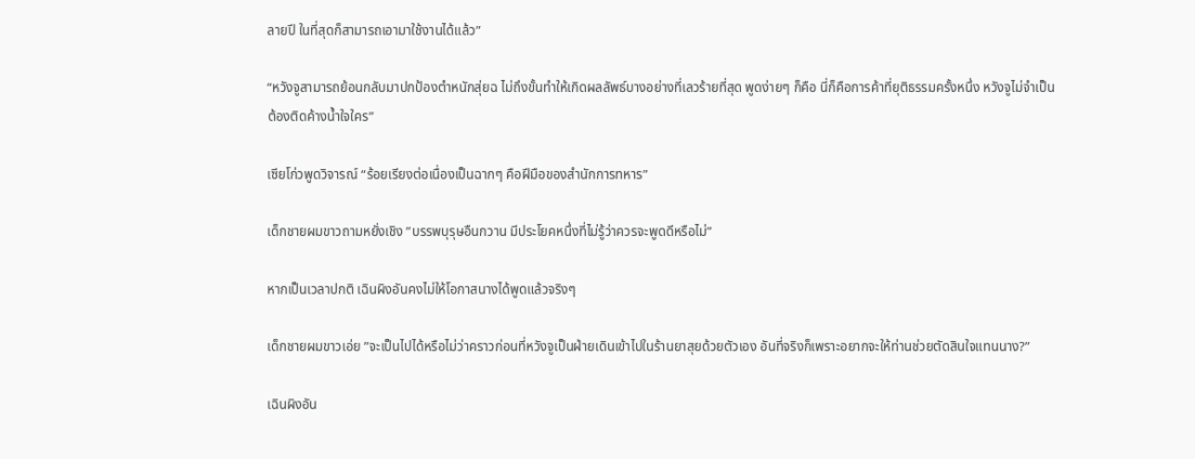ลายปี ในที่สุดก็สามารถเอามาใช้งานได้แล้ว”

“หวังจูสามารถย้อนกลับมาปกป้องตำหนักสุ่ยฉ ไม่ถึงขั้นทำให้เกิดผลลัพธ์บางอย่างที่เลวร้ายที่สุด พูดง่ายๆ ก็คือ นี่ก็คือการค้าที่ยุติธรรมครั้งหนึ่ง หวังจูไม่จำเป็นต้องติดค้างน้ำใจใคร”

เซียโก่วพูดวิจารณ์ “ร้อยเรียงต่อเนื่องเป็นฉากๆ คือฝีมือของสำนักการทหาร”

เด็กชายผมขาวถามหยั่งเชิง ”บรรพบุรุษอืนกวาน มีประโยคหนึ่งที่ไม่รู้ว่าควรจะพูดดีหรือไม่”

หากเป็นเวลาปกติ เฉินผิงอันคงไม่ให้โอกาสนางได้พูดแล้วจริงๆ

เด็กชายผมขาวเอ่ย ”จะเป็นไปได้หรือไม่ว่าคราวก่อนที่หวังจูเป็นฝ่ายเดินเข้าไปในร้านยาสุยด้วยตัวเอง อันที่จริงก็เพราะอยากจะให้ท่านช่วยตัดสินใจแทนนาง?”

เฉินผิงอัน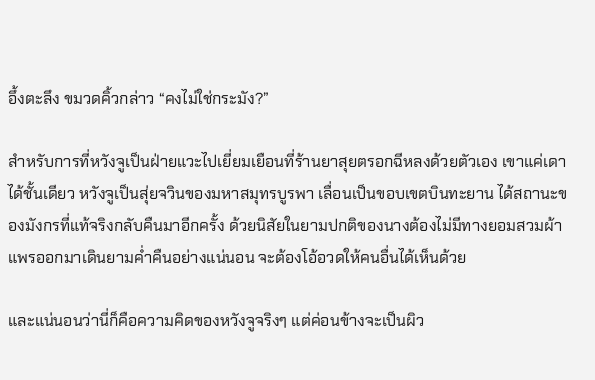อึ้งตะลึง ขมวดคิ้วกล่าว “คงไม่ใช่กระมัง?”

สำหรับการที่หวังจูเป็นฝ่ายแวะไปเยี่ยมเยือนที่ร้านยาสุยตรอกฉีหลงด้วยตัวเอง เขาแค่เดาได้ชั้นเดียว หวังจูเป็นสุ่ยจวินของมหาสมุทรบูรพา เลื่อนเป็นขอบเขตบินทะยาน ได้สถานะของมังกรที่แท้จริงกลับคืนมาอีกครั้ง ด้วยนิสัยในยามปกติของนางต้องไม่มีทางยอมสวมผ้าแพรออกมาเดินยามค่ำคืนอย่างแน่นอน จะต้องโอ้อวดให้คนอื่นได้เห็นด้วย

และแน่นอนว่านี่ก็คือความคิดของหวังจูจริงๆ แต่ค่อนข้างจะเป็นผิว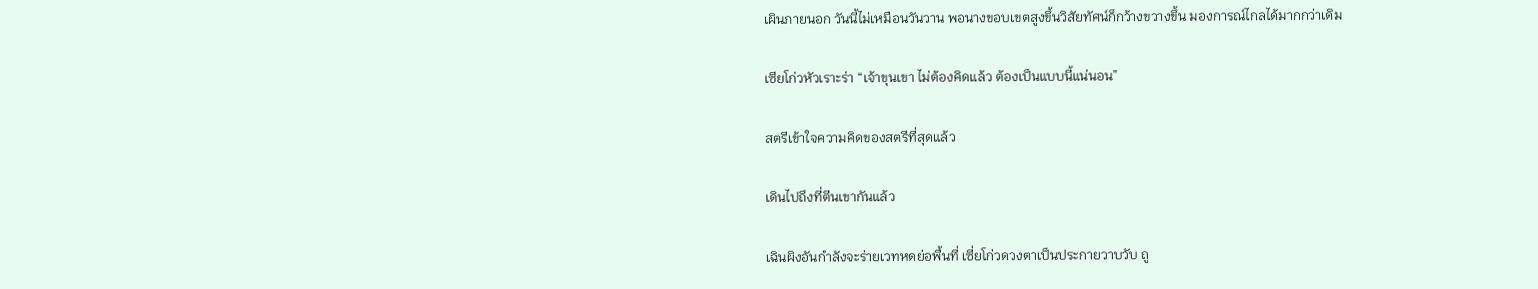เผินภายนอก วันนี้ไม่เหมือนวันวาน พอนางขอบเขตสูงขึ้นวิสัยทัศน์ก็กว้างขวางขึ้น มองการณ์ไกลได้มากกว่าเดิม

เซียโก่วหัวเราะร่า “เจ้าขุนเขา ไม่ต้องคิดแล้ว ต้องเป็นแบบนี้แน่นอน”

สตรีเข้าใจความคิดของสตรีที่สุดแล้ว

เดินไปถึงที่ตีนเขากันแล้ว

เฉินผิงอันกำลังจะร่ายเวทหดย่อพื้นที่ เซี่ยโก่วดวงตาเป็นประกายวาบวับ ถู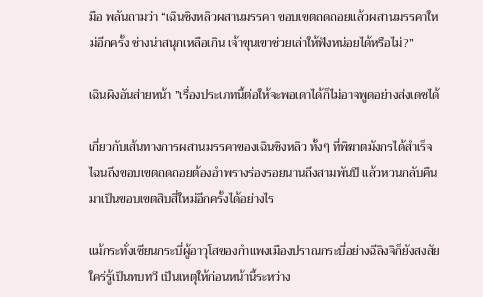มือ พลันถามว่า “เฉินซิงหลิวผสานมรรคา ขอบเขตถดถอยแล้วผสานมรรคาใหม่อีกครั้ง ช่างน่าสนุกเหลือเกิน เจ้าขุนเขาช่วยเล่าให้ฟังหน่อยได้หรือไม่?”

เฉินผิงอันส่ายหน้า ”เรื่องประเภทนี้ต่อให้จะพอเดาได้ก็ไม่อาจพูดอย่างส่งเดชได้

เกี่ยวกับเส้นทางการผสานมรรคาของเฉินซิงหลิว ทั้งๆ ที่พิฆาตมังกรได้สำเร็จ ไฉนถึงขอบเขตถดถอยต้องอำพรางร่องรอยนานถึงสามพันปี แล้วหวนกลับคืนมาเป็นขอบเขตสิบสี่ใหม่อีกครั้งได้อย่างไร

แม้กระทั่งเซียนกระบี่ผู้อาวุโสของกำแพงเมืองปราณกระบี่อย่างฉีลิงจิก็ยังสงสัยใคร่รู้เป็นทบทวี เป็นเหตุให้ก่อนหน้านี้ระหว่าง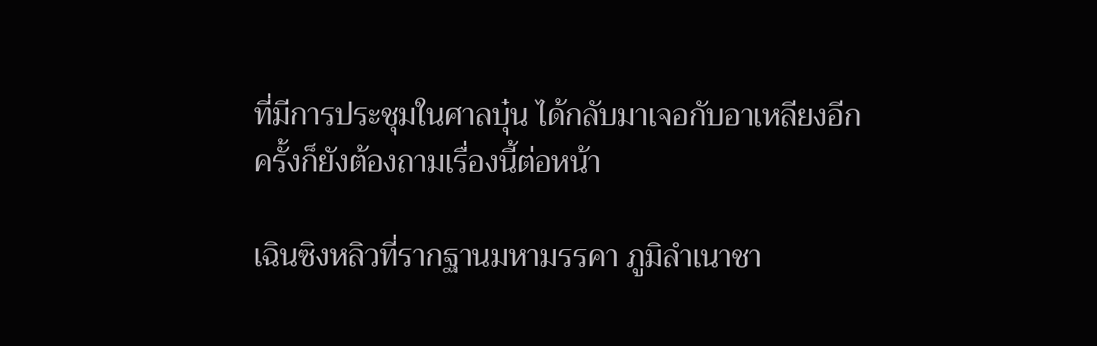ที่มีการประชุมในศาลบุ๋น ได้กลับมาเจอกับอาเหลียงอีกครั้งก็ยังต้องถามเรื่องนี้ต่อหน้า

เฉินซิงหลิวที่รากฐานมหามรรคา ภูมิลำเนาชา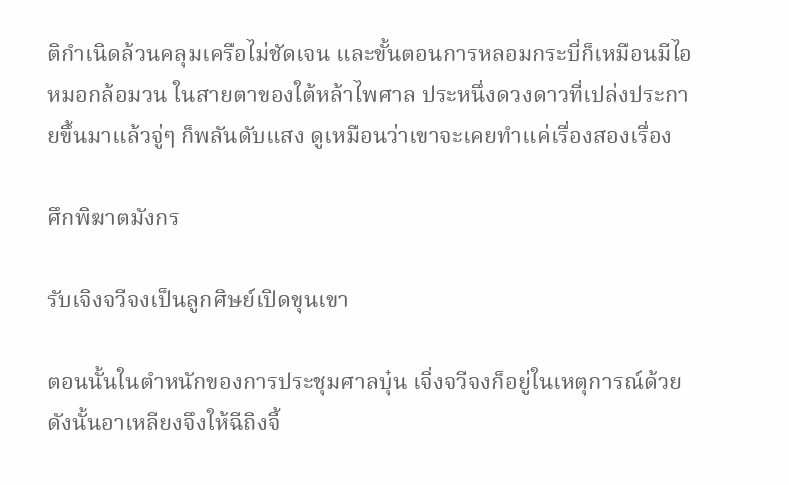ติกำเนิดล้วนคลุมเครือไม่ชัดเจน และขั้นตอนการหลอมกระบี่ก็เหมือนมีไอหมอกล้อมวน ในสายตาของใต้หล้าไพศาล ประหนึ่งดวงดาวที่เปล่งประกายขึ้นมาแล้วจู่ๆ ก็พลันดับแสง ดูเหมือนว่าเขาจะเคยทำแค่เรื่องสองเรื่อง

ศึกพิฆาตมังกร

รับเจิงจวีจงเป็นลูกศิษย์เปิดขุนเขา

ตอนนั้นในตำหนักของการประชุมศาลบุ๋น เจิ่งจวีจงก็อยู่ในเหตุการณ์ด้วย ดังนั้นอาเหลียงจึงให้ฉีถิงจี้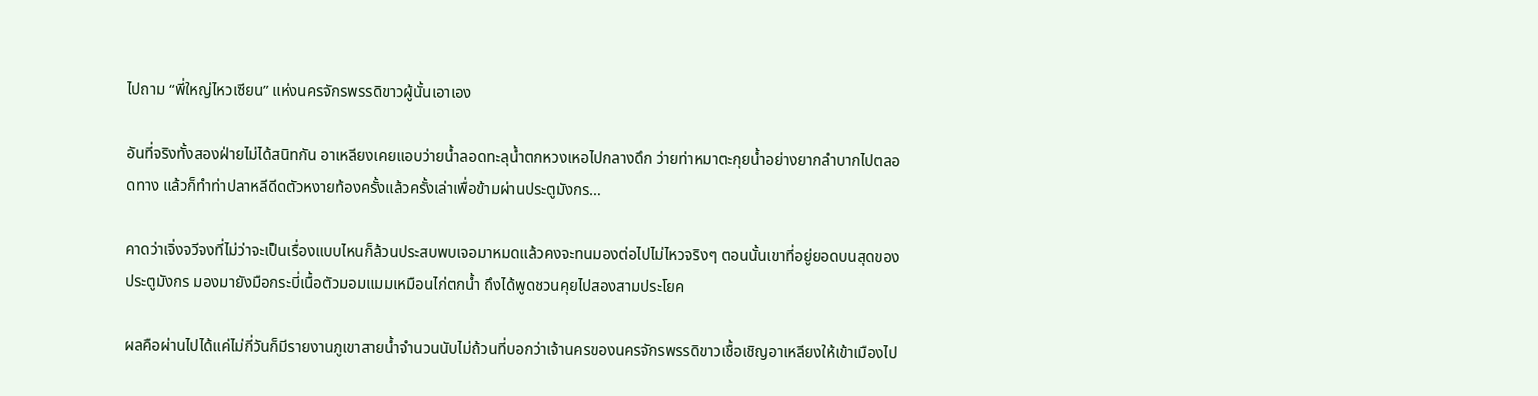ไปถาม “พี่ใหญ่ไหวเซียน” แห่งนครจักรพรรดิขาวผู้นั้นเอาเอง

อันที่จริงทั้งสองฝ่ายไม่ได้สนิทกัน อาเหลียงเคยแอบว่ายน้ำลอดทะลุน้ำตกหวงเหอไปกลางดึก ว่ายท่าหมาตะกุยน้ำอย่างยากลำบากไปตลอดทาง แล้วก็ทำท่าปลาหลีดีดตัวหงายท้องครั้งแล้วครั้งเล่าเพื่อข้ามผ่านประตูมังกร…

คาดว่าเจิ่งจวีจงที่ไม่ว่าจะเป็นเรื่องแบบไหนก็ล้วนประสบพบเจอมาหมดแล้วคงจะทนมองต่อไปไม่ไหวจริงๆ ตอนนั้นเขาที่อยู่ยอดบนสุดของประตูมังกร มองมายังมือกระบี่เนื้อตัวมอมแมมเหมือนไก่ตกน้ำ ถึงได้พูดชวนคุยไปสองสามประโยค

ผลคือผ่านไปได้แค่ไม่กี่วันก็มีรายงานภูเขาสายน้ำจำนวนนับไม่ถ้วนที่บอกว่าเจ้านครของนครจักรพรรดิขาวเชื้อเชิญอาเหลียงให้เข้าเมืองไป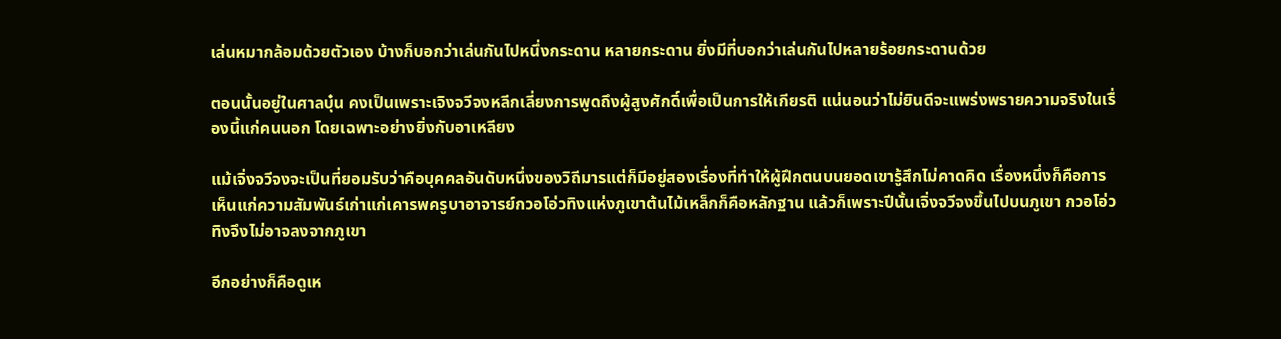เล่นหมากล้อมด้วยตัวเอง บ้างก็บอกว่าเล่นกันไปหนึ่งกระดาน หลายกระดาน ยิ่งมีที่บอกว่าเล่นกันไปหลายร้อยกระดานด้วย

ตอนนั้นอยู่ในศาลบุ๋น คงเป็นเพราะเจิงจวีจงหลีกเลี่ยงการพูดถึงผู้สูงศักดิ์เพื่อเป็นการให้เกียรติ แน่นอนว่าไม่ยินดีจะแพร่งพรายความจริงในเรื่องนี้แก่คนนอก โดยเฉพาะอย่างยิ่งกับอาเหลียง

แม้เจิ่งจวีจงจะเป็นที่ยอมรับว่าคือบุคคลอันดับหนึ่งของวิถีมารแต่ก็มีอยู่สองเรื่องที่ทำให้ผู้ฝึกตนบนยอดเขารู้สึกไม่คาดคิด เรื่องหนึ่งก็คือการเห็นแก่ความสัมพันธ์เก่าแก่เคารพครูบาอาจารย์กวอโอ่วทิงแห่งภูเขาต้นไม้เหล็กก็คือหลักฐาน แล้วก็เพราะปีนั้นเจิ่งจวีจงขึ้นไปบนภูเขา กวอโอ่วทิงจึงไม่อาจลงจากภูเขา

อีกอย่างก็คือดูเห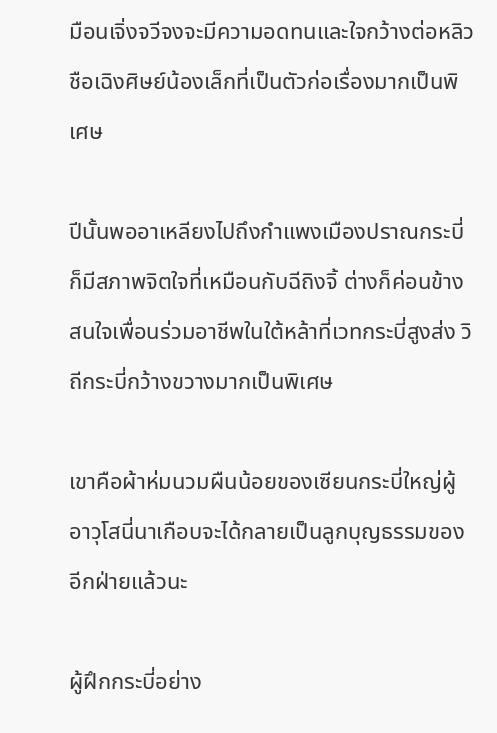มือนเจิ่งจวีจงจะมีความอดทนและใจกว้างต่อหลิวชือเฉิงศิษย์น้องเล็กที่เป็นตัวก่อเรื่องมากเป็นพิเศษ

ปีนั้นพออาเหลียงไปถึงกำแพงเมืองปราณกระบี่ก็มีสภาพจิตใจที่เหมือนกับฉีถิงจิ้ ต่างก็ค่อนข้างสนใจเพื่อนร่วมอาชีพในใต้หล้าที่เวทกระบี่สูงส่ง วิถีกระบี่กว้างขวางมากเป็นพิเศษ

เขาคือผ้าห่มนวมผืนน้อยของเซียนกระบี่ใหญ่ผู้อาวุโสนี่นาเกือบจะได้กลายเป็นลูกบุญธรรมของอีกฝ่ายแล้วนะ

ผู้ฝึกกระบี่อย่าง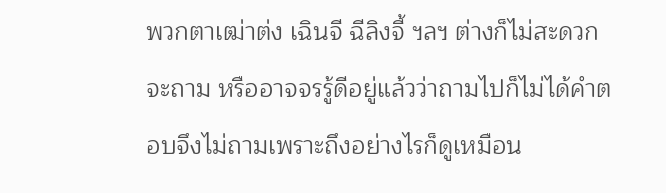พวกตาเฒ่าต่ง เฉินจี ฉีลิงจี้ ฯลฯ ต่างก็ไม่สะดวกจะถาม หรืออาจจรรู้ดีอยู่แล้วว่าถามไปก็ไม่ได้คำตอบจึงไม่ถามเพราะถึงอย่างไรก็ดูเหมือน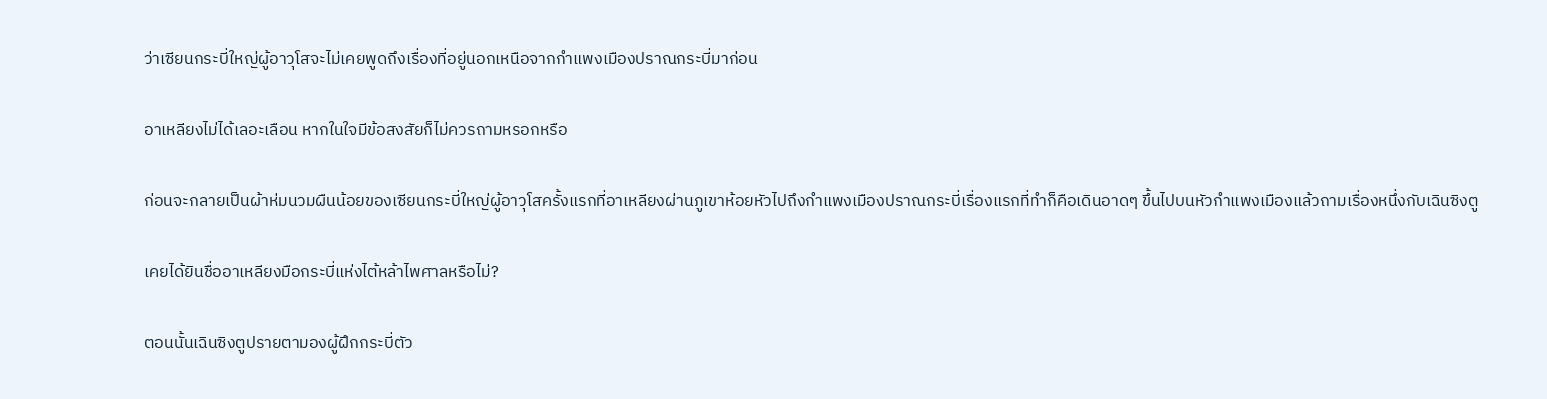ว่าเซียนกระบี่ใหญ่ผู้อาวุโสจะไม่เคยพูดถึงเรื่องที่อยู่นอกเหนือจากกำแพงเมืองปราณกระบี่มาก่อน

อาเหลียงไม่ได้เลอะเลือน หากในใจมีข้อสงสัยก็ไม่ควรถามหรอกหรือ

ก่อนจะกลายเป็นผ้าห่มนวมผืนน้อยของเซียนกระบี่ใหญ่ผู้อาวุโสครั้งแรกที่อาเหลียงผ่านภูเขาห้อยหัวไปถึงกำแพงเมืองปราณกระบี่เรื่องแรกที่ทำก็คือเดินอาดๆ ขึ้นไปบนหัวกำแพงเมืองแล้วถามเรื่องหนึ่งกับเฉินซิงตู

เคยได้ยินชื่ออาเหลียงมือกระบี่แห่งไต้หล้าไพศาลหรือไม่?

ตอนนั้นเฉินซิงตูปรายตามองผู้ฝึกกระบี่ตัว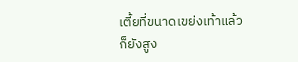เตี้ยที่ขนาดเขย่งเท้าแล้วก็ยังสูง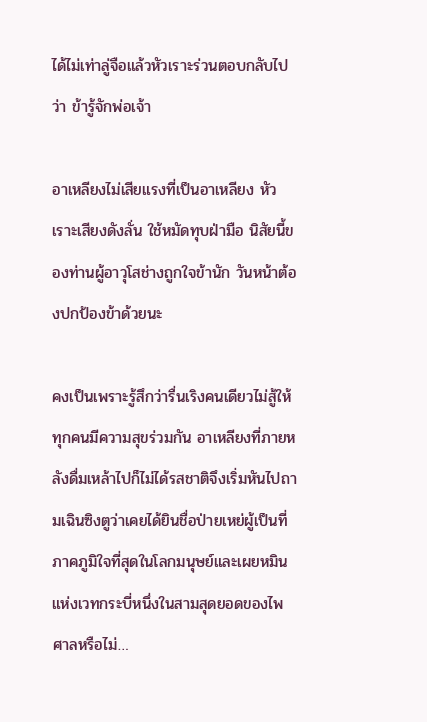ได้ไม่เท่าลู่จือแล้วหัวเราะร่วนตอบกลับไปว่า ข้ารู้จักพ่อเจ้า

อาเหลียงไม่เสียแรงที่เป็นอาเหลียง หัวเราะเสียงดังลั่น ใช้หมัดทุบฝ่ามือ นิสัยนี้ของท่านผู้อาวุโสช่างถูกใจข้านัก วันหน้าต้องปกป้องข้าด้วยนะ

คงเป็นเพราะรู้สึกว่ารื่นเริงคนเดียวไม่สู้ให้ทุกคนมีความสุขร่วมกัน อาเหลียงที่ภายหลังดื่มเหล้าไปก็ไม่ได้รสชาติจึงเริ่มหันไปถามเฉินซิงตูว่าเคยได้ยินชื่อป่ายเหย่ผู้เป็นที่ภาคภูมิใจที่สุดในโลกมนุษย์และเผยหมินแห่งเวทกระบี่หนึ่งในสามสุดยอดของไพศาลหรือไม่…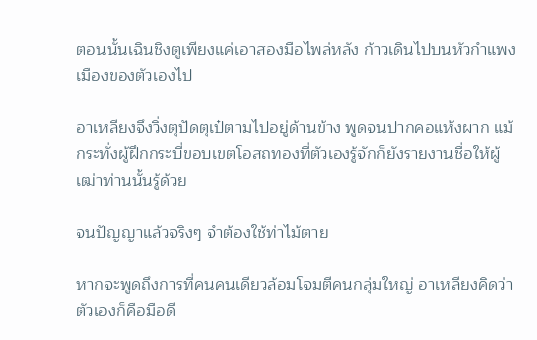ตอนนั้นเฉินชิงตูเพียงแค่เอาสองมือไพล่หลัง ก้าวเดินไปบนหัวกำแพงเมืองของตัวเองไป

อาเหลียงจึงวิ่งตุปัดตุเป๋ตามไปอยู่ด้านข้าง พูดจนปากคอแห้งผาก แม้กระทั่งผู้ฝึกกระบี่ขอบเขตโอสถทองที่ตัวเองรู้จักก็ยังรายงานชื่อให้ผู้เฒ่าท่านนั้นรู้ด้วย

จนปัญญาแล้วจริงๆ จำต้องใช้ท่าไม้ตาย

หากจะพูดถึงการที่คนคนเดียวล้อมโจมตีคนกลุ่มใหญ่ อาเหลียงคิดว่าตัวเองก็คือมือดี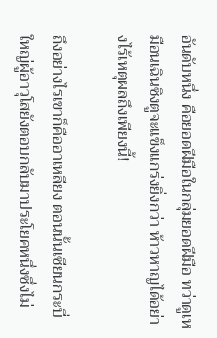อันดับหนึ่ง คือยอดฝีมือในกลุ่มยอดฝีมือ ทว่าดูเหมือนเฉินซิงตูจะแข็งแกร่งยิ่งกว่า ห้าวหาญได้อย่างไร้เหตุผลถึงเพียงนี้!

ถึงอย่างไรเขาก็คืออาเหลียง ตอนนั้นเซียนกระบี่ใหญ่ผู้อาวุโสยังตอบกลับมาประโยคหนึ่งซึ่งไม่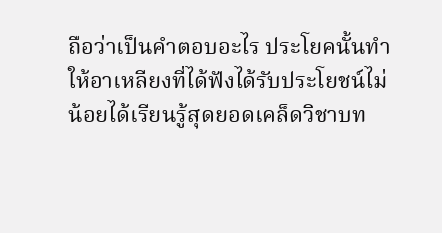ถือว่าเป็นคำตอบอะไร ประโยคนั้นทำให้อาเหลียงที่ได้ฟังได้รับประโยชน์ไม่น้อยได้เรียนรู้สุดยอดเคล็ดวิชาบท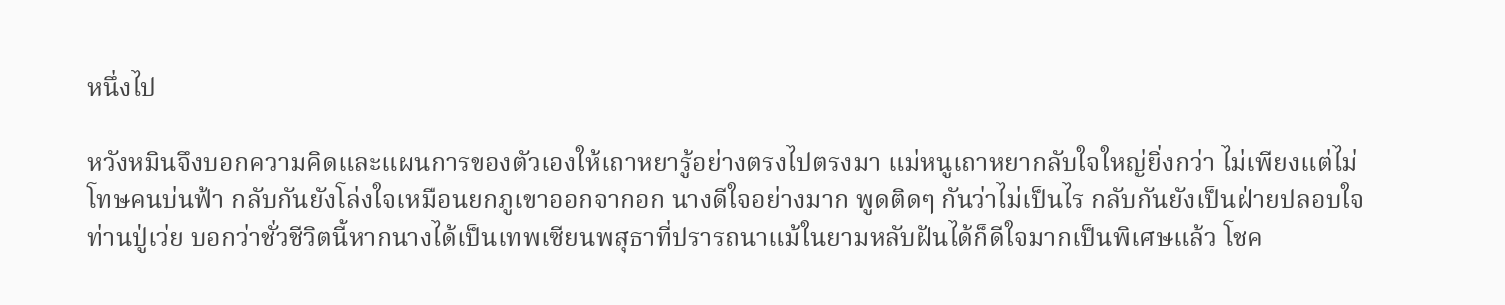หนึ่งไป

หวังหมินจึงบอกความคิดและแผนการของตัวเองให้เถาหยารู้อย่างตรงไปตรงมา แม่หนูเถาหยากลับใจใหญ่ยิ่งกว่า ไม่เพียงแต่ไม่โทษคนบ่นฟ้า กลับกันยังโล่งใจเหมือนยกภูเขาออกจากอก นางดีใจอย่างมาก พูดติดๆ กันว่าไม่เป็นไร กลับกันยังเป็นฝ่ายปลอบใจท่านปู่เว่ย บอกว่าชั่วชีวิตนี้หากนางได้เป็นเทพเซียนพสุธาที่ปรารถนาแม้ในยามหลับฝันได้ก็ดีใจมากเป็นพิเศษแล้ว โชค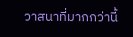วาสนาที่มากกว่านี้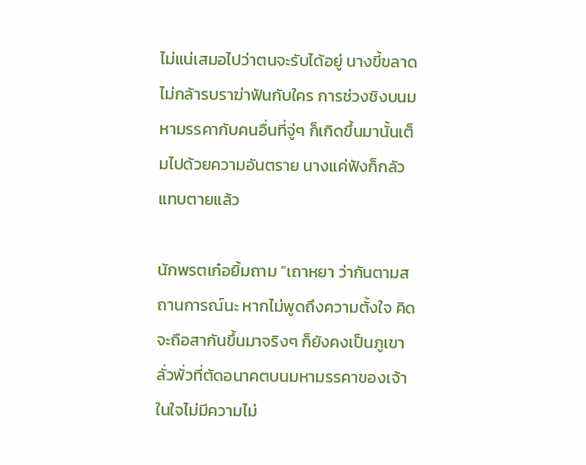ไม่แน่เสมอไปว่าตนจะรับได้อยู่ นางขี้ขลาด ไม่กล้ารบราฆ่าฟันกับใคร การช่วงชิงบนมหามรรคากับคนอื่นที่จู่ๆ ก็เกิดขึ้นมานั้นเต็มไปด้วยความอันตราย นางแค่ฟังก็กลัวแทบตายแล้ว

นักพรตเก๋อยิ้มถาม ”เถาหยา ว่ากันตามสถานการณ์นะ หากไม่พูดถึงความตั้งใจ คิดจะถือสากันขึ้นมาจริงๆ ก็ยังคงเป็นภูเขาลั่วพั่วที่ตัดอนาคตบนมหามรรคาของเจ้า ในใจไม่มีความไม่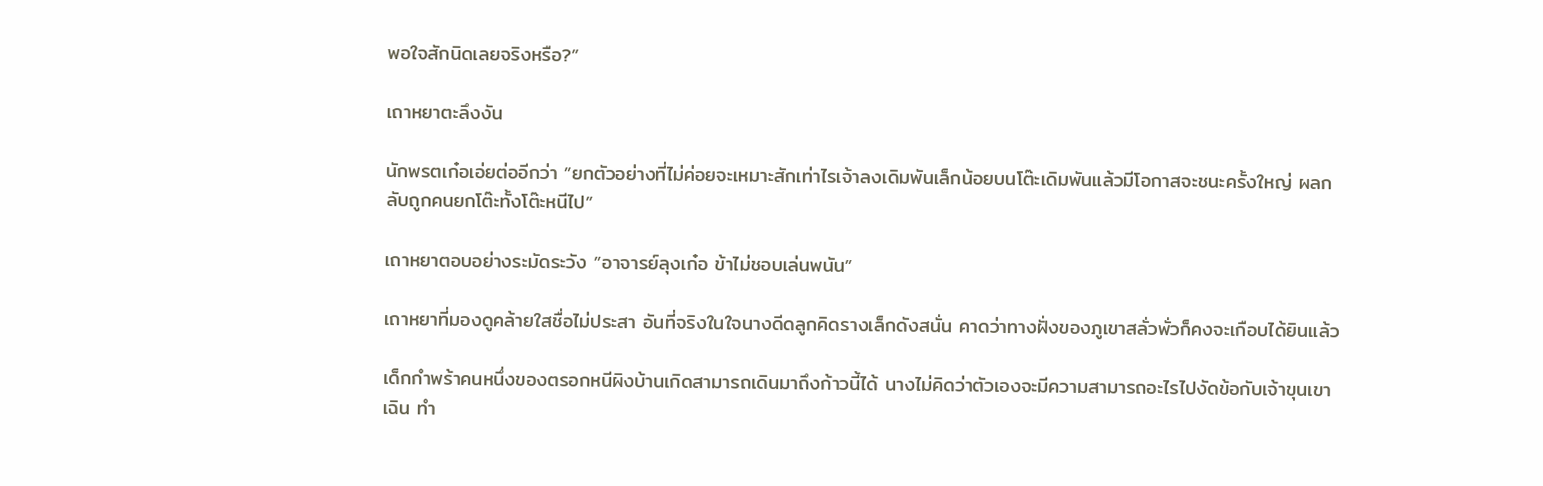พอใจสักนิดเลยจริงหรือ?”

เถาหยาตะลึงงัน

นักพรตเก๋อเอ่ยต่ออีกว่า ”ยกตัวอย่างที่ไม่ค่อยจะเหมาะสักเท่าไรเจ้าลงเดิมพันเล็กน้อยบนโต๊ะเดิมพันแล้วมีโอกาสจะชนะครั้งใหญ่ ผลกลับถูกคนยกโต๊ะทั้งโต๊ะหนีไป”

เถาหยาตอบอย่างระมัดระวัง ”อาจารย์ลุงเก๋อ ข้าไม่ชอบเล่นพนัน”

เถาหยาที่มองดูคล้ายใสชื่อไม่ประสา อันที่จริงในใจนางดีดลูกคิดรางเล็กดังสนั่น คาดว่าทางฝั่งของภูเขาสลั่วพั่วก็คงจะเกือบได้ยินแล้ว

เด็กกำพร้าคนหนึ่งของตรอกหนีผิงบ้านเกิดสามารถเดินมาถึงก้าวนี้ได้ นางไม่คิดว่าตัวเองจะมีความสามารถอะไรไปงัดข้อกับเจ้าขุนเขาเฉิน ทำ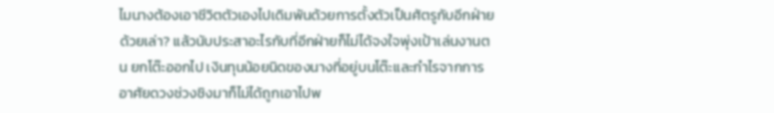ไมนางต้องเอาชีวิตตัวเองไปเดิมพันด้วยการตั้งตัวเป็นศัตรูกับอีกฝ่ายด้วยเล่า? แล้วนับประสาอะไรกับที่อีกฝ่ายก็ไม่ได้จงใจพุ่งเป้าเล่นงานตน ยกโต๊ะออกไป เงินทุนน้อยนิดของนางที่อยู่บนโต๊ะและกำไรจากการอาศัยดวงช่วงชิงมาก็ไม่ได้ถูกเอาไปพ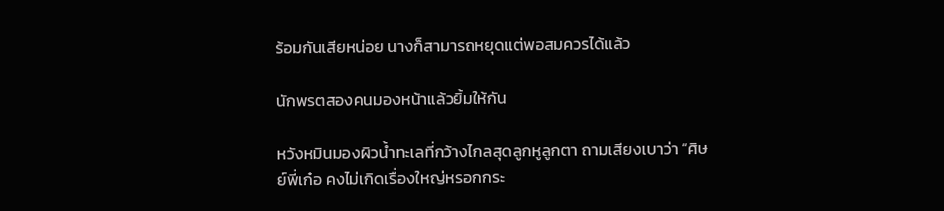ร้อมกันเสียหน่อย นางก็สามารถหยุดแต่พอสมควรได้แล้ว

นักพรตสองคนมองหน้าแล้วยิ้มให้กัน

หวังหมินมองผิวน้ำทะเลที่กว้างไกลสุดลูกหูลูกตา ถามเสียงเบาว่า “ศิษย์พี่เก๋อ คงไม่เกิดเรื่องใหญ่หรอกกระ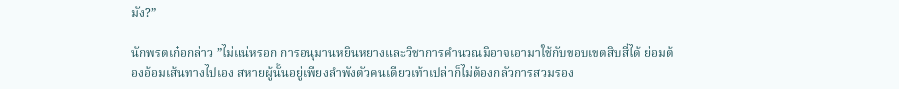มัง?”

นักพรตเก๋อกล่าว ”ไม่แน่หรอก การอนุมานหยินหยางและวิชาการคำนวณมิอาจเอามาใช้กับขอบเขตสิบสี่ได้ ย่อมต้องอ้อมเส้นทางไปเอง สหายผู้นั้นอยู่เพียงลำพังตัวคนเดียวเท้าเปล่าก็ไม่ต้องกลัวการสวมรอง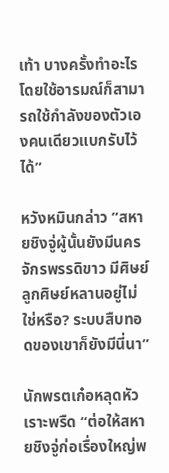เท้า บางครั้งทำอะไรโดยใช้อารมณ์ก็สามารถใช้กำลังของตัวเองคนเดียวแบกรับไว้ได้”

หวังหมินกล่าว ”สหายชิงจู่ผู้นั้นยังมีนครจักรพรรดิขาว มีศิษย์ลูกศิษย์หลานอยู่ไม่ใช่หรือ? ระบบสืบทอดของเขาก็ยังมีนี่นา”

นักพรตเก๋อหลุดหัวเราะพรืด “ต่อให้สหายชิงจู่ก่อเรื่องใหญ่พ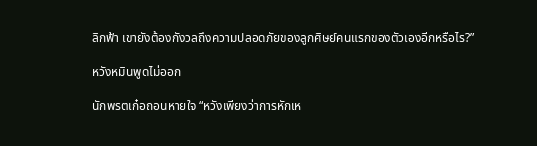ลิกฟ้า เขายังต้องกังวลถึงความปลอดภัยของลูกศิษย์คนแรกของตัวเองอีกหรือไร?”

หวังหมินพูดไม่ออก

นักพรตเก๋อถอนหายใจ “หวังเพียงว่าการหักเห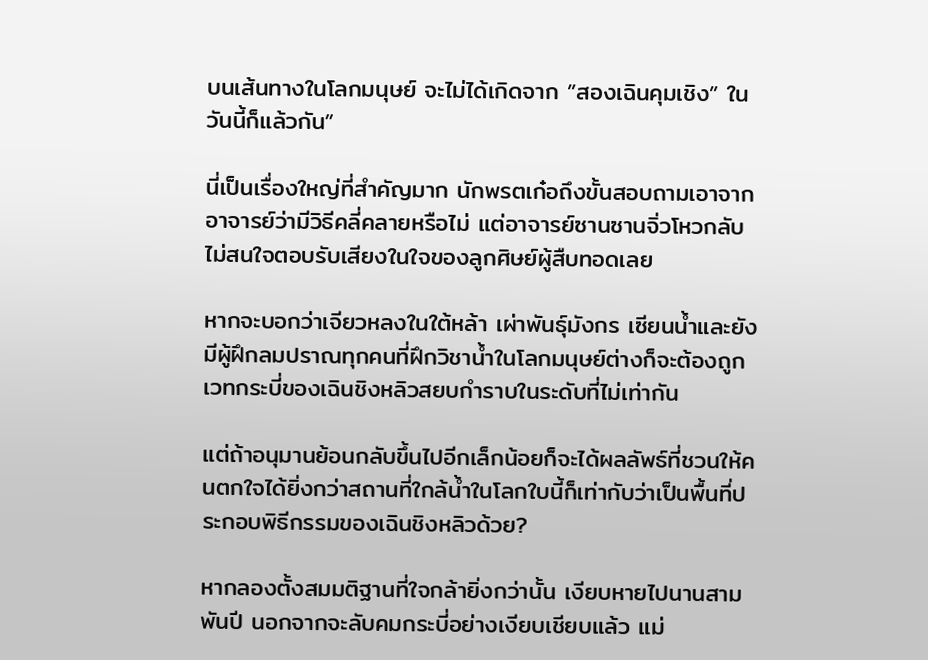บนเส้นทางในโลกมนุษย์ จะไม่ได้เกิดจาก ”สองเฉินคุมเชิง” ในวันนี้ก็แล้วกัน”

นี่เป็นเรื่องใหญ่ที่สำคัญมาก นักพรตเก๋อถึงขั้นสอบถามเอาจากอาจารย์ว่ามีวิธีคลี่คลายหรือไม่ แต่อาจารย์ซานซานจิ่วโหวกลับไม่สนใจตอบรับเสียงในใจของลูกศิษย์ผู้สืบทอดเลย

หากจะบอกว่าเจียวหลงในใต้หล้า เผ่าพันธุ์มังกร เซียนน้ำและยังมีผู้ฝึกลมปราณทุกคนที่ฝึกวิชาน้ำในโลกมนุษย์ต่างก็จะต้องถูกเวทกระบี่ของเฉินชิงหลิวสยบกำราบในระดับที่ไม่เท่ากัน

แต่ถ้าอนุมานย้อนกลับขึ้นไปอีกเล็กน้อยก็จะได้ผลลัพธ์ที่ชวนให้คนตกใจได้ยิ่งกว่าสถานที่ใกล้น้ำในโลกใบนี้ก็เท่ากับว่าเป็นพื้นที่ประกอบพิธีกรรมของเฉินชิงหลิวด้วย?

หากลองตั้งสมมติฐานที่ใจกล้ายิ่งกว่านั้น เงียบหายไปนานสามพันปี นอกจากจะลับคมกระบี่อย่างเงียบเชียบแล้ว แม่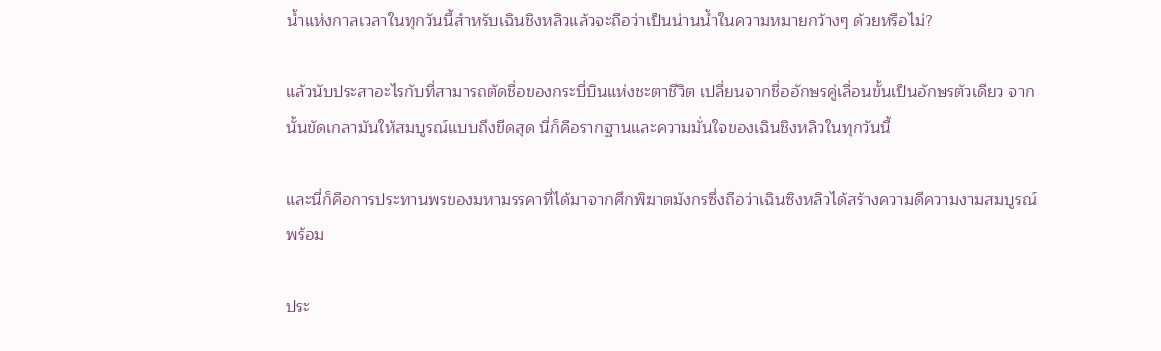น้ำแห่งกาลเวลาในทุกวันนี้สำหรับเฉินชิงหลิวแล้วจะถือว่าเป็นน่านน้ำในความหมายกว้างๆ ด้วยหรือไม่?

แล้วนับประสาอะไรกับที่สามารถตัดชื่อของกระบี่บินแห่งชะตาชีวิต เปลี่ยนจากชื่ออักษรคู่เลื่อนขั้นเป็นอักษรตัวเดียว จากนั้นขัดเกลามันให้สมบูรณ์แบบถึงขีดสุด นี่ก็คือรากฐานและความมั่นใจของเฉินชิงหลิวในทุกวันนี้

และนี่ก็คือการประทานพรของมหามรรคาที่ได้มาจากศึกพิฆาตมังกรซึ่งถือว่าเฉินซิงหลิวได้สร้างความดีความงามสมบูรณ์พร้อม

ประ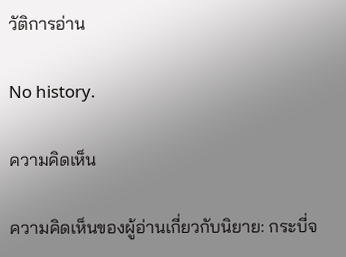วัติการอ่าน

No history.

ความคิดเห็น

ความคิดเห็นของผู้อ่านเกี่ยวกับนิยาย: กระบี่จ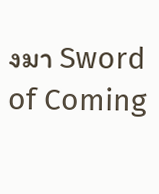งมา Sword of Coming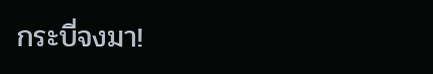กระบี่จงมา!